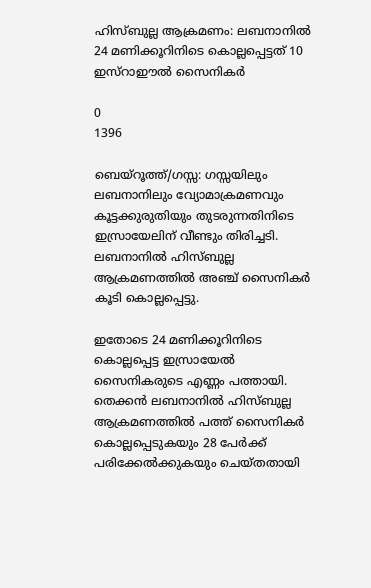ഹിസ്ബുല്ല ആക്രമണം: ലബനാനിൽ 24 മണിക്കൂറിനിടെ കൊല്ലപ്പെട്ടത് 10 ഇസ്റാഈൽ സൈനികർ

0
1396

ബെയ്റൂത്ത്/ഗസ്സ: ഗസ്സയിലും ലബനാനിലും വ്യോമാക്രമണവും കൂട്ടക്കുരുതിയും തുടരുന്നതിനിടെ ഇസ്രായേലിന് വീണ്ടും തിരിച്ചടി. ലബനാനിൽ ഹിസ്ബുല്ല ആക്രമണത്തിൽ അഞ്ച് സൈനികർ കൂടി കൊല്ലപ്പെട്ടു.

ഇതോടെ 24 മണിക്കൂറിനിടെ കൊല്ലപ്പെട്ട ഇസ്രായേൽ സൈനികരുടെ എണ്ണം പത്തായി. തെക്കൻ ലബനാനിൽ ഹിസ്ബുല്ല ആക്രമണത്തിൽ പത്ത് സൈനികർ കൊല്ലപ്പെടുകയും 28 പേർക്ക് പരിക്കേൽക്കുകയും ചെയ്തതായി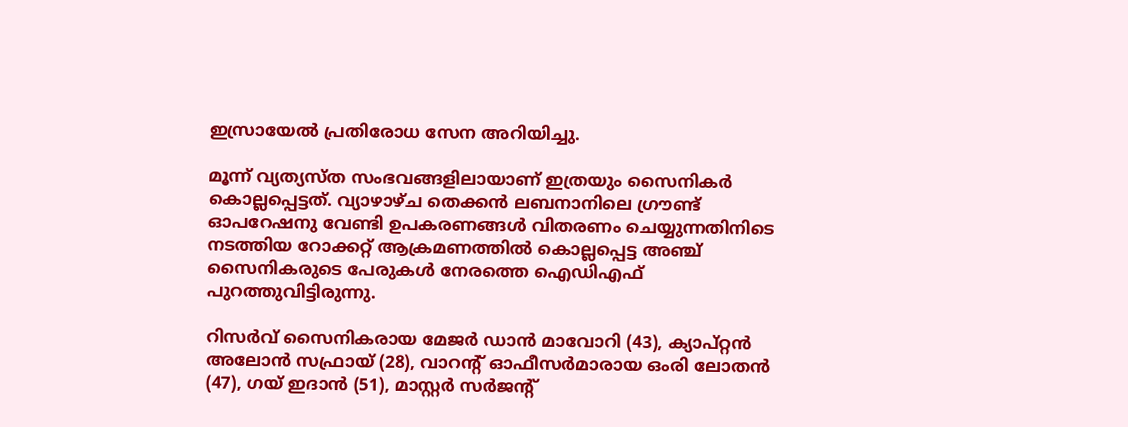ഇസ്രായേൽ പ്രതിരോധ സേന അറിയിച്ചു.

മൂന്ന് വ്യത്യസ്ത സംഭവങ്ങളിലായാണ് ഇത്രയും സൈനികർ കൊല്ലപ്പെട്ടത്. വ്യാഴാഴ്ച തെക്കൻ ലബനാനിലെ ഗ്രൗണ്ട് ഓപറേഷനു വേണ്ടി ഉപകരണങ്ങൾ വിതരണം ചെയ്യുന്നതിനിടെ നടത്തിയ റോക്കറ്റ് ആക്രമണത്തിൽ കൊല്ലപ്പെട്ട അഞ്ച് സൈനികരുടെ പേരുകൾ നേരത്തെ ഐഡിഎഫ് പുറത്തുവിട്ടിരുന്നു.

റിസർവ് സൈനികരായ മേജർ ഡാൻ മാവോറി (43), ക്യാപ്റ്റൻ അലോൻ സഫ്രായ് (28), വാറന്റ് ഓഫീസർമാരായ ഒംരി ലോതൻ (47), ഗയ് ഇദാൻ (51), മാസ്റ്റർ സർജന്റ്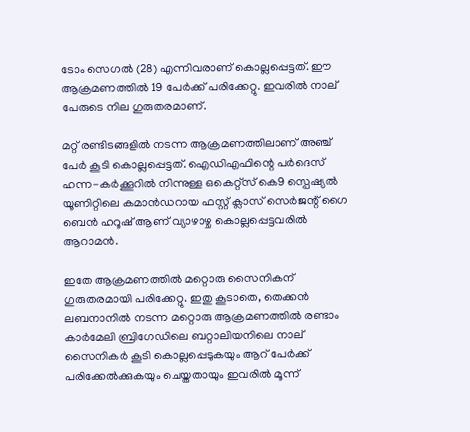ടോം സെഗൽ (28) എന്നിവരാണ് കൊല്ലപ്പെട്ടത്. ഈ ആക്രമണത്തിൽ 19 പേർക്ക് പരിക്കേറ്റു. ഇവരിൽ നാല് പേരുടെ നില ഗുരുതരമാണ്.

മറ്റ് രണ്ടിടങ്ങളിൽ നടന്ന ആക്രമണത്തിലാണ് അഞ്ച് പേർ കൂടി കൊല്ലപ്പെട്ടത്. ഐഡിഎഫിന്റെ പർദെസ് ഹന്ന-കർക്കൂറിൽ നിന്നുള്ള ഒകെറ്റ്സ് കെ9 സ്പെഷ്യൽ യൂണിറ്റിലെ കമാൻഡറായ ഫസ്റ്റ് ക്ലാസ് സെർജന്റ് ഗൈ ബെൻ ഹറൂഷ് ആണ് വ്യാഴാഴ്ച കൊല്ലപ്പെട്ടവരിൽ ആറാമൻ.

ഇതേ ആക്രമണത്തിൽ മറ്റൊരു സൈനികന് ഗുരുതരമായി പരിക്കേറ്റു. ഇതു കൂടാതെ, തെക്കൻ ലബനാനിൽ നടന്ന മറ്റൊരു ആക്രമണത്തിൽ രണ്ടാം കാർമേലി ബ്രിഗേഡിലെ ബറ്റാലിയനിലെ നാല് സൈനികർ കൂടി കൊല്ലപ്പെടുകയും ആറ് പേർക്ക് പരിക്കേൽക്കുകയും ചെയ്തതായും ഇവരിൽ മൂന്ന്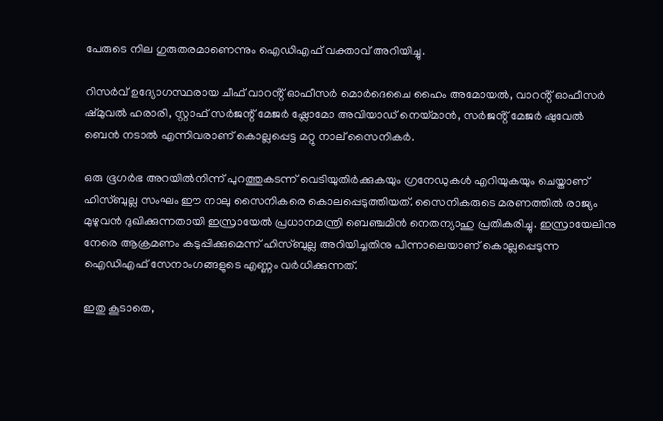പേരുടെ നില ഗുരുതരമാണെന്നും ഐഡിഎഫ് വക്താവ് അറിയിച്ചു.

റിസർവ് ഉദ്യോഗസ്ഥരായ ചീഫ് വാറൻ്റ് ഓഫീസർ മൊർദെചൈ ഹൈം അമോയൽ, വാറൻ്റ് ഓഫീസർ ഷ്മുവൽ ഹരാരി, സ്റ്റാഫ് സർജന്റ് മേജർ ഷ്ലോമോ അവിയാഡ് നെയ്മാൻ, സർജൻ്റ് മേജർ ഷുവേൽ ബെൻ നടാൽ എന്നിവരാണ് കൊല്ലപ്പെട്ട മറ്റു നാല് സൈനികർ.

ഒരു ഭൂഗർഭ അറയിൽനിന്ന് പുറത്തുകടന്ന് വെടിയുതിർക്കുകയും ഗ്രനേഡുകൾ എറിയുകയും ചെയ്താണ് ഹിസ്ബുല്ല സംഘം ഈ നാലു സൈനികരെ കൊലപ്പെടുത്തിയത്. സൈനികരുടെ മരണത്തിൽ രാജ്യം മുഴുവൻ ദുഖിക്കുന്നതായി ഇസ്രായേൽ പ്രധാനമന്ത്രി ബെഞ്ചമിൻ നെതന്യാഹു പ്രതികരിച്ചു. ഇസ്രായേലിനു നേരെ ആക്രമണം കടുപ്പിക്കുമെന്ന് ഹിസ്ബുല്ല അറിയിച്ചതിനു പിന്നാലെയാണ് കൊല്ലപ്പെടുന്ന ഐഡിഎഫ് സേനാംഗങ്ങളുടെ എണ്ണം വർധിക്കുന്നത്.

ഇതു കൂടാതെ,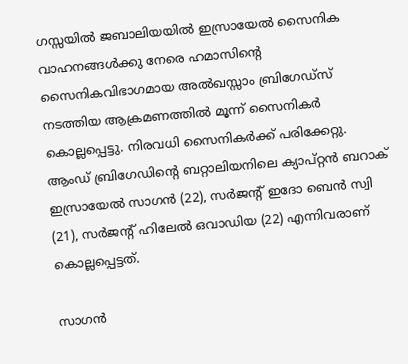ഗസ്സയിൽ ജബാലിയയിൽ ഇസ്രായേൽ സൈനിക വാഹനങ്ങൾക്കു നേരെ ഹമാസിന്റെ സൈനികവിഭാഗമായ അൽഖസ്സാം ബ്രിഗേഡ്‌സ് നടത്തിയ ആക്രമണത്തിൽ മൂന്ന് സൈനികർ കൊല്ലപ്പെട്ടു. നിരവധി സൈനികർക്ക് പരിക്കേറ്റു. ആംഡ് ബ്രിഗേഡിന്റെ ബറ്റാലിയനിലെ ക്യാപ്റ്റൻ ബറാക് ഇസ്രായേൽ സാഗൻ (22), സർജന്റ് ഇദോ ബെൻ സ്വി (21), സർജന്റ് ഹിലേൽ ഒവാഡിയ (22) എന്നിവരാണ് കൊല്ലപ്പെട്ടത്.

സാഗൻ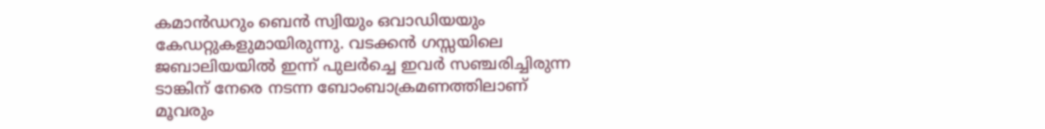കമാൻഡറും ബെൻ സ്വിയും ഒവാഡിയയും കേഡറ്റുകളുമായിരുന്നു. വടക്കൻ ഗസ്സയിലെ ജബാലിയയിൽ ഇന്ന് പുലർച്ചെ ഇവർ സഞ്ചരിച്ചിരുന്ന ടാങ്കിന് നേരെ നടന്ന ബോംബാക്രമണത്തിലാണ് മൂവരും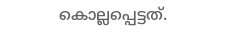കൊല്ലപ്പെട്ടത്.